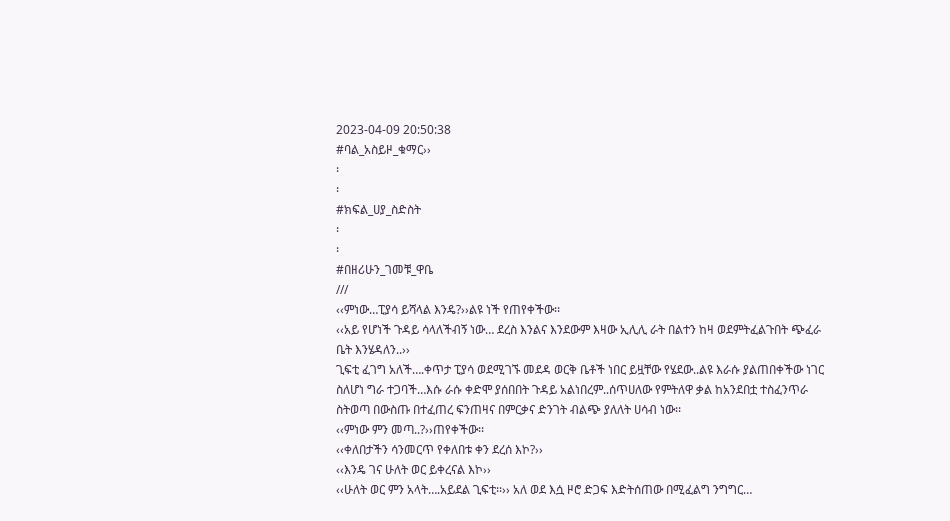2023-04-09 20:50:38
#ባል_አስይዞ_ቁማር››
፡
፡
#ክፍል_ሀያ_ስድስት
፡
፡
#በዘሪሁን_ገመቹ_ዋቤ
///
‹‹ምነው…ፒያሳ ይሻላል እንዴ?››ልዩ ነች የጠየቀችው፡፡
‹‹አይ የሆነች ጉዳይ ሳላለችብኝ ነው… ደረስ እንልና እንደውም እዛው ኢሊሊ ራት በልተን ከዛ ወደምትፈልጉበት ጭፈራ ቤት እንሄዳለን..››
ጊፍቲ ፈገግ አለች….ቀጥታ ፒያሳ ወደሚገኙ መደዳ ወርቅ ቤቶች ነበር ይዟቸው የሄደው..ልዩ እራሱ ያልጠበቀችው ነገር ስለሆነ ግራ ተጋባች…እሱ ራሱ ቀድሞ ያሰበበት ጉዳይ አልነበረም..ሰጥሀለው የምትለዋ ቃል ከአንደበቷ ተስፈንጥራ ስትወጣ በውስጡ በተፈጠረ ፍንጠዛና በምርቃና ድንገት ብልጭ ያለለት ሀሳብ ነው፡፡
‹‹ምነው ምን መጣ..?››ጠየቀችው፡፡
‹‹ቀለበታችን ሳንመርጥ የቀለበቱ ቀን ደረሰ እኮ?››
‹‹እንዴ ገና ሁለት ወር ይቀረናል እኮ››
‹‹ሁለት ወር ምን አላት….አይደል ጊፍቲ፡፡›› አለ ወደ እሷ ዞሮ ድጋፍ እድትሰጠው በሚፈልግ ንግግር…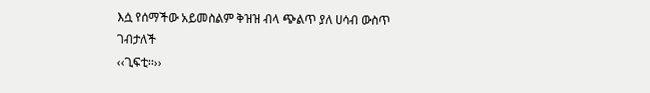እሷ የሰማችው አይመስልም ቅዝዝ ብላ ጭልጥ ያለ ሀሳብ ውስጥ ገብታለች
‹‹ጊፍቲ፡፡››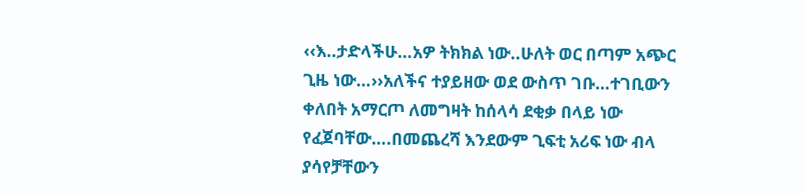‹‹እ..ታድላችሁ…አዎ ትክክል ነው..ሁለት ወር በጣም አጭር ጊዜ ነው…››አለችና ተያይዘው ወደ ውስጥ ገቡ…ተገቢውን ቀለበት አማርጦ ለመግዛት ከሰላሳ ደቂቃ በላይ ነው የፈጀባቸው….በመጨረሻ እንደውም ጊፍቲ አሪፍ ነው ብላ ያሳየቻቸውን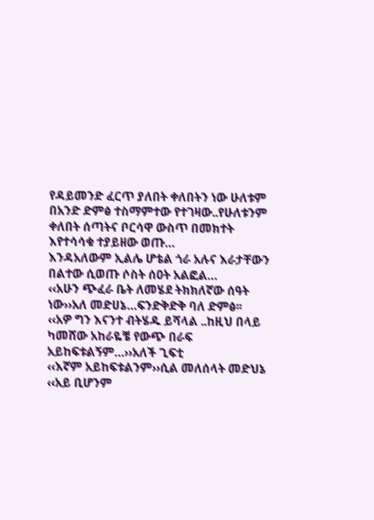የዳይመንድ ፈርጥ ያለበት ቀለበትን ነው ሁለቱም በአንድ ድምፅ ተስማምተው የተገዛው..የሁለቱንም ቀለበት ሰጣትና ቦርሳዋ ውስጥ በመክተት እየተሳሳቁ ተያይዘው ወጡ…
እንዳአለውም ኢልሌ ሆቴል ጎራ አሉና እራታቸውን በልተው ሲወጡ ሶስት ሰዐት አልፎል…
‹‹አሁን ጭፈራ ቤት ለመሄደ ትክክለኛው ሰዓት ነው››አለ መድሀኔ…ፍንድቅድቅ ባለ ድምፅ፡፡
‹‹አዎ ግን እናንተ ብትሄዱ ይሻላል ..ከዚህ በላይ ካመሸው አከራዬቼ የውጭ በራፍ አይከፍቱልኝም…››አለች ጊፍቲ
‹‹እኛም አይከፍቱልንም››ሲል መለሰላት መድህኔ
‹‹አይ ቢሆንም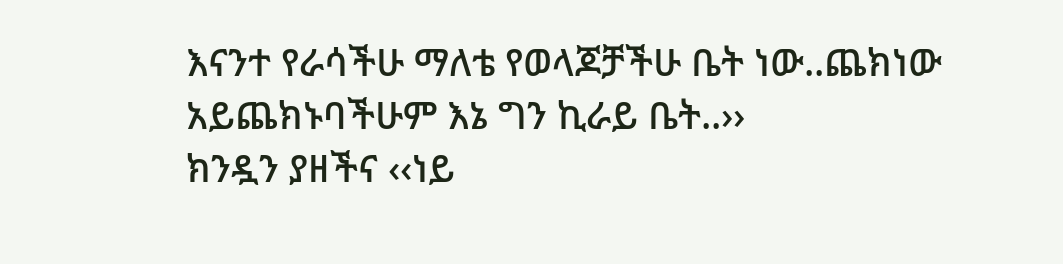እናንተ የራሳችሁ ማለቴ የወላጆቻችሁ ቤት ነው..ጨክነው አይጨክኑባችሁም እኔ ግን ኪራይ ቤት..››
ክንዷን ያዘችና ‹‹ነይ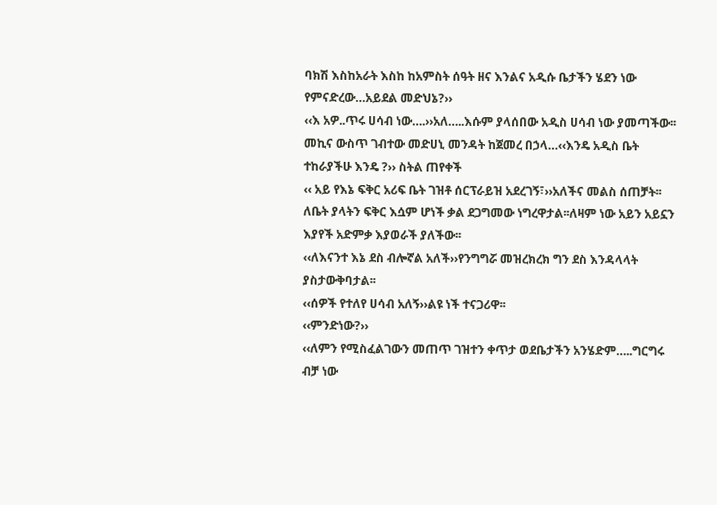ባክሽ እስከአራት እስከ ከአምስት ሰዓት ዘና እንልና አዲሱ ቤታችን ሄደን ነው የምናድረው…አይደል መድህኔ?››
‹‹እ አዎ..ጥሩ ሀሳብ ነው….››አለ…..እሱም ያላሰበው አዲስ ሀሳብ ነው ያመጣችው፡፡
መኪና ውስጥ ገብተው መድሀኒ መንዳት ከጀመረ በኃላ…‹‹እንዴ አዲስ ቤት ተከራያችሁ እንዴ ?›› ስትል ጠየቀች
‹‹ አይ የእኔ ፍቅር አሪፍ ቤት ገዝቶ ሰርፕራይዝ አደረገኝ፣››አለችና መልስ ሰጠቻት፡፡ ለቤት ያላትን ፍቅር እሷም ሆነች ቃል ደጋግመው ነግረዋታል፡፡ለዛም ነው አይን አይኗን እያየች አድምቃ እያወራች ያለችው፡፡
‹‹ለእናንተ እኔ ደስ ብሎኛል አለች››የንግግሯ መዝረክረክ ግን ደስ እንዳላላት ያስታውቅባታል፡፡
‹‹ሰዎች የተለየ ሀሳብ አለኝ››ልዩ ነች ተናጋሪዋ፡፡
‹‹ምንድነው?››
‹‹ለምን የሚስፈልገውን መጠጥ ገዝተን ቀጥታ ወደቤታችን አንሄድም…..ግርግሩ ብቻ ነው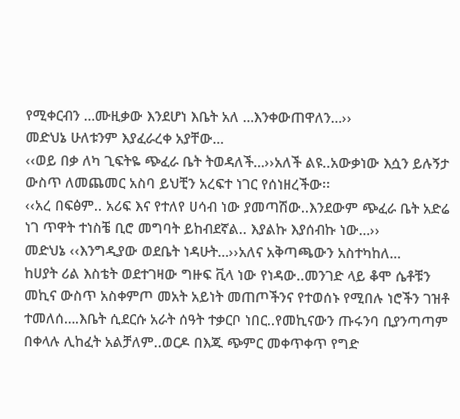የሚቀርብን …ሙዚቃው እንደሆነ እቤት አለ …እንቀውጠዋለን…››
መድህኔ ሁለቱንም እያፈራረቀ አያቸው…
‹‹ወይ በቃ ለካ ጊፍትዬ ጭፈራ ቤት ትወዳለች…››አለች ልዩ..አውቃነው እሷን ይሉኝታ ውስጥ ለመጨመር አስባ ይህቺን አረፍተ ነገር የሰነዘረችው፡፡
‹‹አረ በፍፅም.. አሪፍ እና የተለየ ሀሳብ ነው ያመጣሽው..እንደውም ጭፈራ ቤት አድሬ ነገ ጥዋት ተነስቼ ቢሮ መግባት ይከብደኛል.. እያልኩ እያሰብኩ ነው…››
መድህኔ ‹‹እንግዲያው ወደቤት ነዳሁት…››አለና አቅጣጫውን አስተካከለ…
ከሀያት ሪል እስቴት ወደተገዛው ግዙፍ ቪላ ነው የነዳው..መንገድ ላይ ቆሞ ሴቶቹን መኪና ውስጥ አስቀምጦ መአት አይነት መጠጦችንና የተወሰኑ የሚበሉ ነሮችን ገዝቶ ተመለሰ….እቤት ሲደርሱ አራት ሰዓት ተቃርቦ ነበር..የመኪናውን ጡሩንባ ቢያንጣጣም በቀላሉ ሊከፈት አልቻለም..ወርዶ በእጁ ጭምር መቀጥቀጥ የግድ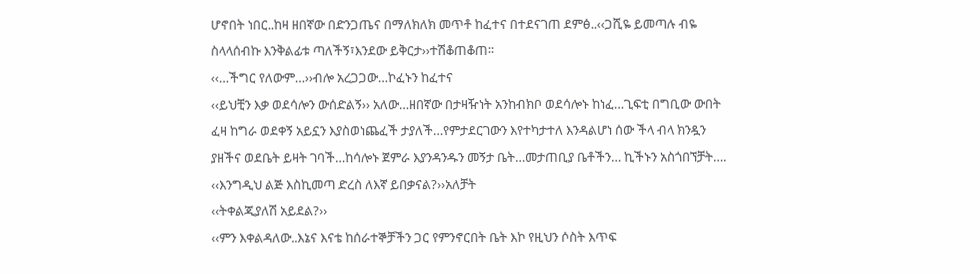ሆኖበት ነበር..ከዛ ዘበኛው በድንጋጤና በማለክለክ መጥቶ ከፈተና በተደናገጠ ደምፅ..‹‹ጋሺዬ ይመጣሉ ብዬ ስላላሰብኩ እንቅልፊቱ ጣለችኝ፣እንደው ይቅርታ››ተሽቆጠቆጠ፡፡
‹‹…ችግር የለውም…››ብሎ አረጋጋው…ኮፈኑን ከፈተና
‹‹ይህቺን እቃ ወደሳሎን ውሰድልኝ›› አለው…ዘበኛው በታዛዥነት አንከብክቦ ወደሳሎኑ ከነፈ…ጊፍቲ በግቢው ውበት ፈዛ ከግራ ወደቀኝ አይኗን እያስወነጨፈች ታያለች…የምታደርገውን እየተካታተለ እንዳልሆነ ሰው ችላ ብላ ክንዷን ያዘችና ወደቤት ይዛት ገባች…ከሳሎኑ ጀምራ እያንዳንዱን መኝታ ቤት…መታጠቢያ ቤቶችን… ኪችኑን አስጎበኘቻት….
‹‹እንግዲህ ልጅ እስኪመጣ ድረስ ለእኛ ይበቃናል?››አለቻት
‹‹ትቀልጂያለሽ አይደል?››
‹‹ምን እቀልዳለው..እኔና እናቴ ከሰራተኞቻችን ጋር የምንኖርበት ቤት እኮ የዚህን ሶስት እጥፍ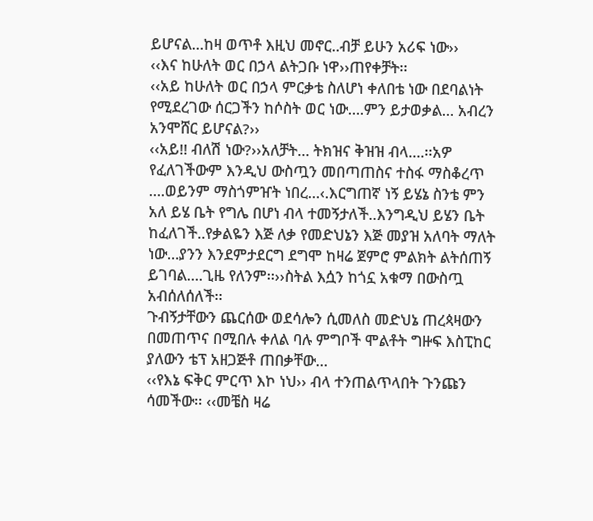ይሆናል…ከዛ ወጥቶ እዚህ መኖር..ብቻ ይሁን አሪፍ ነው››
‹‹እና ከሁለት ወር በኃላ ልትጋቡ ነዋ››ጠየቀቻት፡፡
‹‹አይ ከሁለት ወር በኃላ ምርቃቴ ስለሆነ ቀለበቴ ነው በደባልነት የሚደረገው ሰርጋችን ከሶስት ወር ነው….ምን ይታወቃል… አብረን አንሞሸር ይሆናል?››
‹‹አይ!! ብለሽ ነው?››አለቻት… ትክዝና ቅዝዝ ብላ….፡፡አዎ የፈለገችውም እንዲህ ውስጧን መበጣጠስና ተስፋ ማስቆረጥ ….ወይንም ማስጎምዠት ነበረ…‹.እርግጠኛ ነኝ ይሄኔ ስንቴ ምን አለ ይሄ ቤት የግሌ በሆነ ብላ ተመኝታለች..እንግዲህ ይሄን ቤት ከፈለገች..የቃልዬን እጅ ለቃ የመድህኔን እጅ መያዝ አለባት ማለት ነው…ያንን እንደምታደርግ ደግሞ ከዛሬ ጀምሮ ምልክት ልትሰጠኝ ይገባል….ጊዜ የለንም፡፡››ስትል እሷን ከጎኗ አቁማ በውስጧ አብሰለሰለች፡፡
ጉብኝታቸውን ጨርሰው ወደሳሎን ሲመለስ መድህኔ ጠረጳዛውን በመጠጥና በሚበሉ ቀለል ባሉ ምግቦች ሞልቶት ግዙፍ እስፒከር ያለውን ቴፕ አዘጋጅቶ ጠበቃቸው…
‹‹የእኔ ፍቅር ምርጥ እኮ ነህ›› ብላ ተንጠልጥላበት ጉንጩን ሳመችው፡፡ ‹‹መቼስ ዛሬ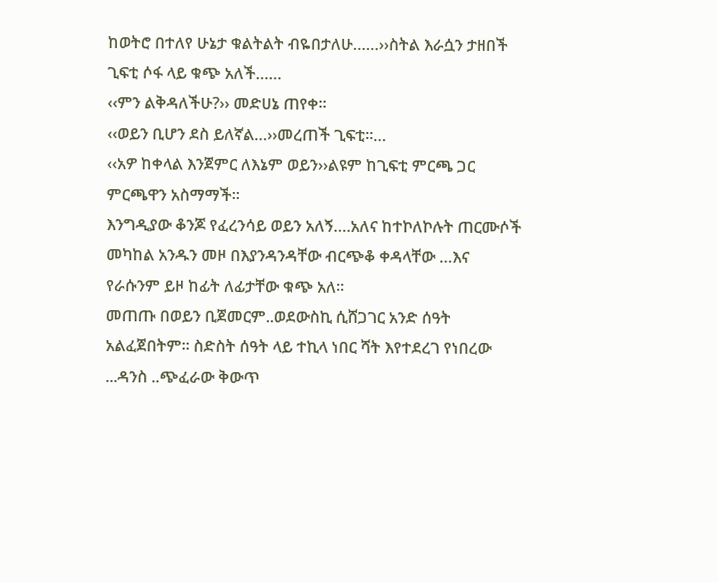ከወትሮ በተለየ ሁኔታ ቁልትልት ብዬበታለሁ……››ስትል እራሷን ታዘበች
ጊፍቲ ሶፋ ላይ ቁጭ አለች……
‹‹ምን ልቅዳለችሁ?›› መድሀኔ ጠየቀ፡፡
‹‹ወይን ቢሆን ደስ ይለኛል…››መረጠች ጊፍቲ፡፡…
‹‹አዎ ከቀላል እንጀምር ለእኔም ወይን››ልዩም ከጊፍቲ ምርጫ ጋር ምርጫዋን አስማማች፡፡
እንግዲያው ቆንጆ የፈረንሳይ ወይን አለኝ….አለና ከተኮለኮሉት ጠርሙሶች መካከል አንዱን መዞ በእያንዳንዳቸው ብርጭቆ ቀዳላቸው …እና የራሱንም ይዞ ከፊት ለፊታቸው ቁጭ አለ፡፡
መጠጡ በወይን ቢጀመርም..ወደውስኪ ሲሸጋገር አንድ ሰዓት አልፈጀበትም። ስድስት ሰዓት ላይ ተኪላ ነበር ሻት እየተደረገ የነበረው ...ዳንስ ..ጭፈራው ቅውጥ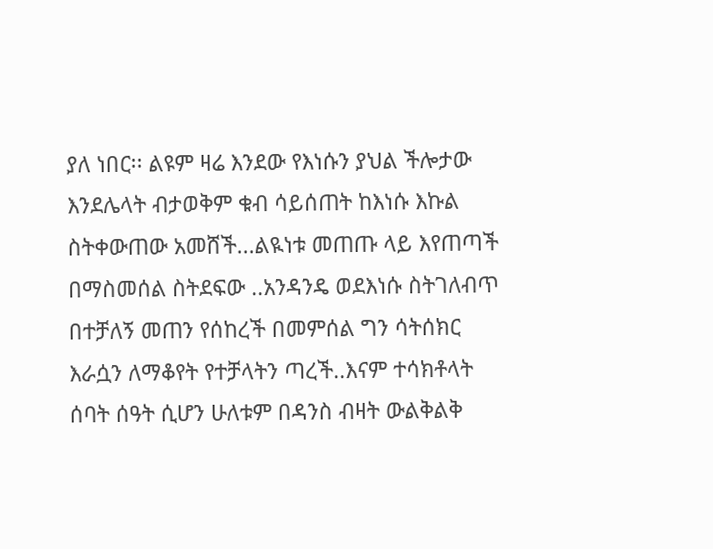ያለ ነበር፡፡ ልዩም ዛሬ እንደው የእነሱን ያህል ችሎታው እንደሌላት ብታወቅም ቁብ ሳይሰጠት ከእነሱ እኩል ስትቀውጠው አመሸች...ልዪነቱ መጠጡ ላይ እየጠጣች በማስመሰል ስትደፍው ..አንዳንዴ ወደእነሱ ስትገለብጥ በተቻለኝ መጠን የሰከረች በመምሰል ግን ሳትሰክር እራሷን ለማቆየት የተቻላትን ጣረች..እናም ተሳክቶላት ሰባት ሰዓት ሲሆን ሁለቱም በዳንስ ብዛት ውልቅልቅ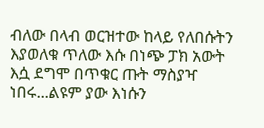ብለው በላብ ወርዝተው ከላይ የለበሱትን እያወለቁ ጥለው እሱ በነጭ ፓክ አውት እሷ ደግሞ በጥቁር ጡት ማስያዣ ነበሩ...ልዩም ያው እነሱን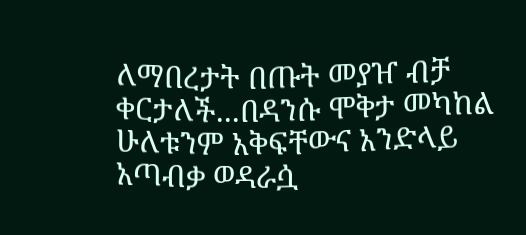ለማበረታት በጡት መያዠ ብቻ ቀርታለች...በዳንሱ ሞቅታ መካከል ሁለቱንም አቅፍቸውና አንድላይ አጣብቃ ወዳራሷ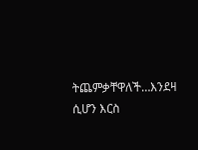ትጨምቃቸዋለች…እንደዛ ሲሆን እርስ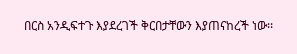በርስ አንዲፍተጉ እያደረገች ቅርበታቸውን እያጠናከረች ነው፡፡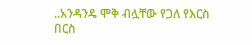..አንዳንዴ ሞቅ ብሏቸው የጋለ የእርስ በርስ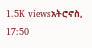1.5K viewsአትሮኖስ, 17:50